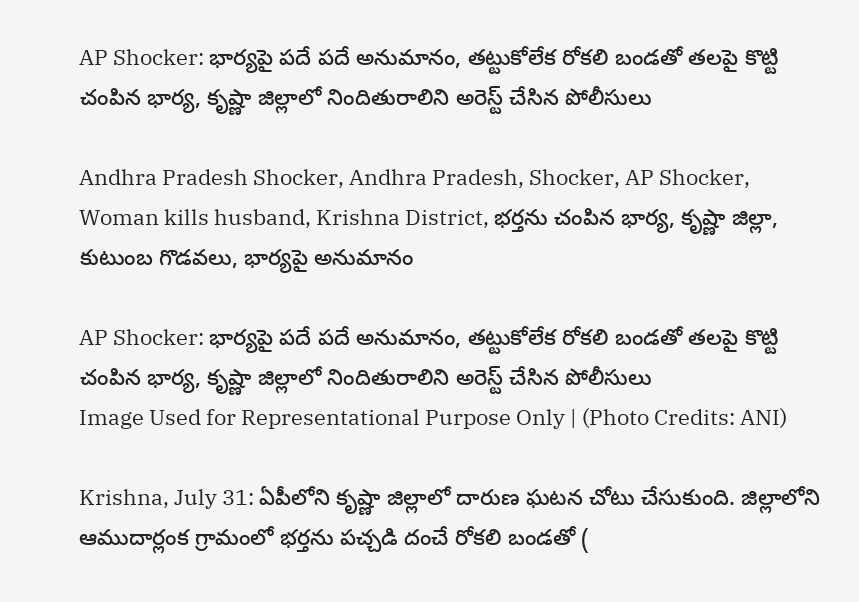AP Shocker: భార్యపై పదే పదే అనుమానం, తట్టుకోలేక రోకలి బండతో తలపై కొట్టి చంపిన భార్య, కృష్ణా జిల్లాలో నిందితురాలిని అరెస్ట్ చేసిన పోలీసులు

Andhra Pradesh Shocker, Andhra Pradesh, Shocker, AP Shocker, Woman kills husband, Krishna District, భర్తను చంపిన భార్య, కృష్ణా జిల్లా, కుటుంబ గొడవలు, భార్యపై అనుమానం

AP Shocker: భార్యపై పదే పదే అనుమానం, తట్టుకోలేక రోకలి బండతో తలపై కొట్టి చంపిన భార్య, కృష్ణా జిల్లాలో నిందితురాలిని అరెస్ట్ చేసిన పోలీసులు
Image Used for Representational Purpose Only | (Photo Credits: ANI)

Krishna, July 31: ఏపీలోని కృష్ణా జిల్లాలో దారుణ ఘటన చోటు చేసుకుంది. జిల్లాలోని ఆముదార్లంక గ్రామంలో భర్తను పచ్చడి దంచే రోకలి బండతో (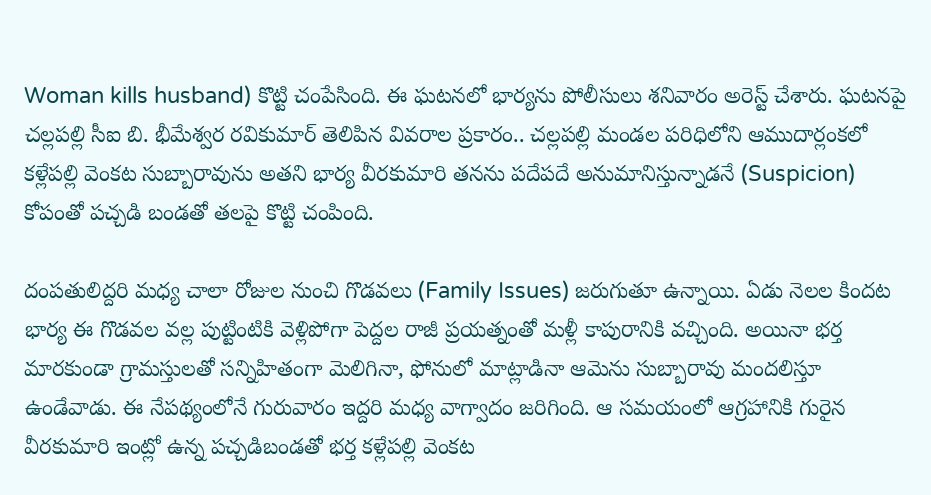Woman kills husband) కొట్టి చంపేసింది. ఈ ఘటనలో భార్యను పోలీసులు శనివారం అరెస్ట్‌ చేశారు. ఘటనపై చల్లపల్లి సీఐ బి. భీమేశ్వర రవికుమార్‌ తెలిపిన వివరాల ప్రకారం.. చల్లపల్లి మండల పరిధిలోని ఆముదార్లంకలో కళ్లేపల్లి వెంకట సుబ్బారావును అతని భార్య వీరకుమారి తనను పదేపదే అనుమానిస్తున్నాడనే (Suspicion) కోపంతో పచ్చడి బండతో తలపై కొట్టి చంపింది.

దంపతులిద్దరి మధ్య చాలా రోజుల నుంచి గొడవలు (Family Issues) జరుగుతూ ఉన్నాయి. ఏడు నెలల కిందట భార్య ఈ గొడవల వల్ల పుట్టింటికి వెళ్లిపోగా పెద్దల రాజీ ప్రయత్నంతో మళ్లీ కాపురానికి వచ్చింది. అయినా భర్త మారకుండా గ్రామస్తులతో సన్నిహితంగా మెలిగినా, ఫోనులో మాట్లాడినా ఆమెను సుబ్బారావు మందలిస్తూ ఉండేవాడు. ఈ నేపథ్యంలోనే గురువారం ఇద్దరి మధ్య వాగ్వాదం జరిగింది. ఆ సమయంలో ఆగ్రహానికి గురైన వీరకుమారి ఇంట్లో ఉన్న పచ్చడిబండతో భర్త కళ్లేపల్లి వెంకట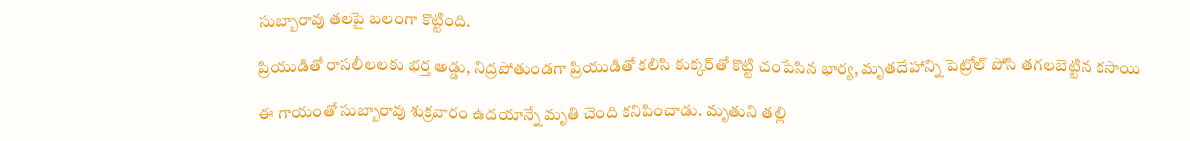సుబ్బారావు తలపై బలంగా కొట్టింది.

ప్రియుడితో రాసలీలలకు భర్త అడ్డు, నిద్రపోతుండగా ప్రియుడితో కలిసి కుక్కర్‌తో కొట్టి చంపేసిన భార్య, మృతదేహాన్ని పెట్రోల్ పోసి తగలబెట్టిన కసాయి

ఈ గాయంతో సుబ్బారావు శుక్రవారం ఉదయాన్నే మృతి చెంది కనిపించాడు. మృతుని తల్లి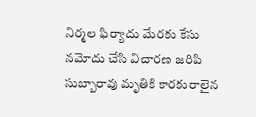నిర్మల ఫిర్యాదు మేరకు కేసు నమోదు చేసి విచారణ జరిపి సుబ్బారావు మృతికి కారకురాలైన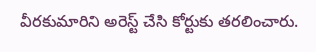వీరకుమారిని అరెస్ట్‌ చేసి కోర్టుకు తరలించారు.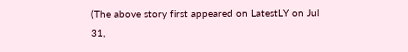(The above story first appeared on LatestLY on Jul 31,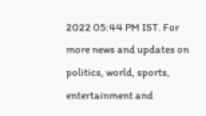2022 05:44 PM IST. For more news and updates on politics, world, sports, entertainment and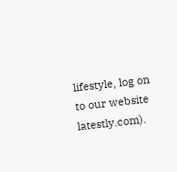lifestyle, log on to our website latestly.com).